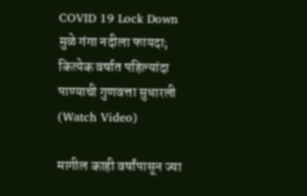COVID 19 Lock Down मुळे गंगा नदीला फायदा; कित्येक वर्षात पहिल्यांदा पाण्याची गुणवत्ता सुधारली (Watch Video)

मागील काही वर्षांपासून ज्या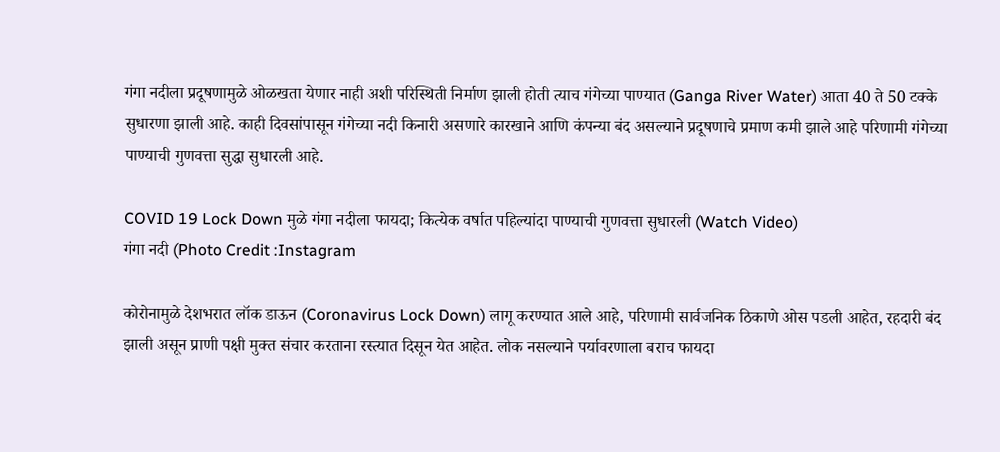गंगा नदीला प्रदूषणामुळे ओळखता येणार नाही अशी परिस्थिती निर्माण झाली होती त्याच गंगेच्या पाण्यात (Ganga River Water) आता 40 ते 50 टक्के सुधारणा झाली आहे. काही दिवसांपासून गंगेच्या नदी किनारी असणारे कारखाने आणि कंपन्या बंद असल्याने प्रदूषणाचे प्रमाण कमी झाले आहे परिणामी गंगेच्या पाण्याची गुणवत्ता सुद्धा सुधारली आहे.

COVID 19 Lock Down मुळे गंगा नदीला फायदा; कित्येक वर्षात पहिल्यांदा पाण्याची गुणवत्ता सुधारली (Watch Video)
गंगा नदी (Photo Credit :Instagram

कोरोनामुळे देशभरात लॉक डाऊन (Coronavirus Lock Down) लागू करण्यात आले आहे, परिणामी सार्वजनिक ठिकाणे ओस पडली आहेत, रहदारी बंद झाली असून प्राणी पक्षी मुक्त संचार करताना रस्त्यात दिसून येत आहेत. लोक नसल्याने पर्यावरणाला बराच फायदा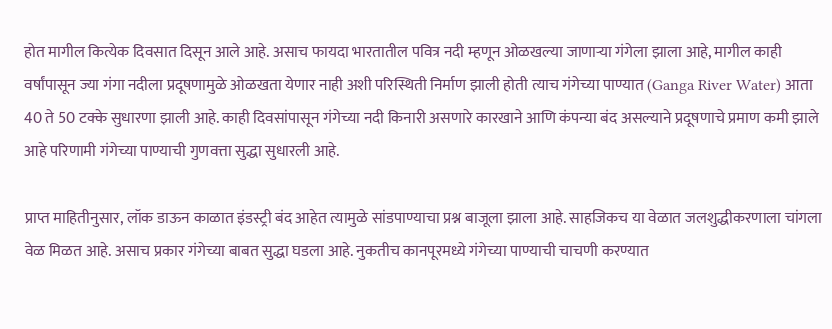होत मागील कित्येक दिवसात दिसून आले आहे. असाच फायदा भारतातील पवित्र नदी म्हणून ओळखल्या जाणाऱ्या गंगेला झाला आहे, मागील काही वर्षांपासून ज्या गंगा नदीला प्रदूषणामुळे ओळखता येणार नाही अशी परिस्थिती निर्माण झाली होती त्याच गंगेच्या पाण्यात (Ganga River Water) आता 40 ते 50 टक्के सुधारणा झाली आहे. काही दिवसांपासून गंगेच्या नदी किनारी असणारे कारखाने आणि कंपन्या बंद असल्याने प्रदूषणाचे प्रमाण कमी झाले आहे परिणामी गंगेच्या पाण्याची गुणवत्ता सुद्धा सुधारली आहे.

प्राप्त माहितीनुसार, लॉक डाऊन काळात इंडस्ट्री बंद आहेत त्यामुळे सांडपाण्याचा प्रश्न बाजूला झाला आहे. साहजिकच या वेळात जलशुद्धीकरणाला चांगला वेळ मिळत आहे. असाच प्रकार गंगेच्या बाबत सुद्धा घडला आहे. नुकतीच कानपूरमध्ये गंगेच्या पाण्याची चाचणी करण्यात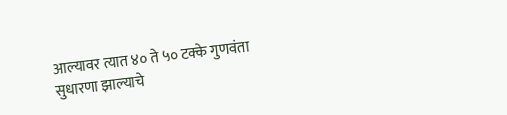आल्यावर त्यात ४० ते ५० टक्के गुणवंता सुधारणा झाल्याचे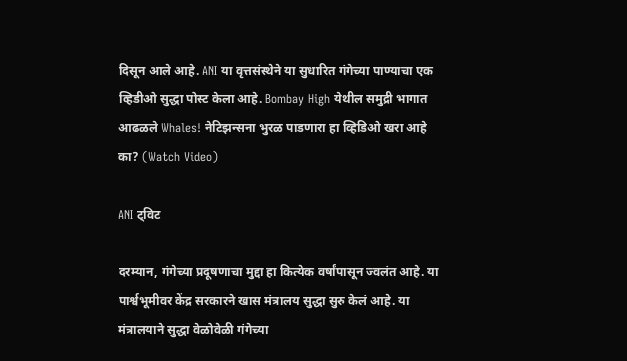दिसून आले आहे. ANI या वृत्तसंस्थेने या सुधारित गंगेच्या पाण्याचा एक व्हिडीओ सुद्धा पोस्ट केला आहे. Bombay High येथील समुद्री भागात आढळले Whales! नेटिझन्सना भुरळ पाडणारा हा व्हिडिओ खरा आहे का? (Watch Video)

ANI ट्विट

दरम्यान, गंगेच्या प्रदूषणाचा मुद्दा हा कित्येक वर्षांपासून ज्वलंत आहे. या पार्श्वभूमीवर केंद्र सरकारने खास मंत्रालय सुद्धा सुरु केलं आहे. या मंत्रालयाने सुद्धा वेळोवेळी गंगेच्या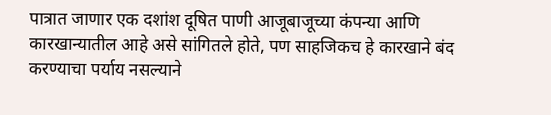पात्रात जाणार एक दशांश दूषित पाणी आजूबाजूच्या कंपन्या आणि कारखान्यातील आहे असे सांगितले होते, पण साहजिकच हे कारखाने बंद करण्याचा पर्याय नसल्याने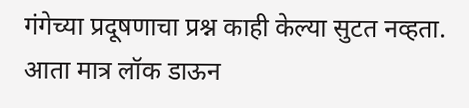गंगेच्या प्रदूषणाचा प्रश्न काही केल्या सुटत नव्हता. आता मात्र लॉक डाऊन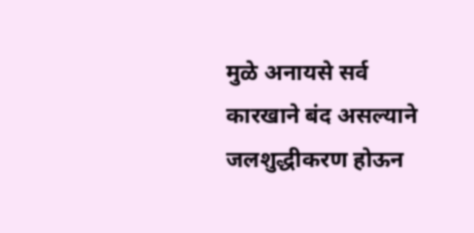मुळे अनायसे सर्व कारखाने बंद असल्याने जलशुद्धीकरण होऊन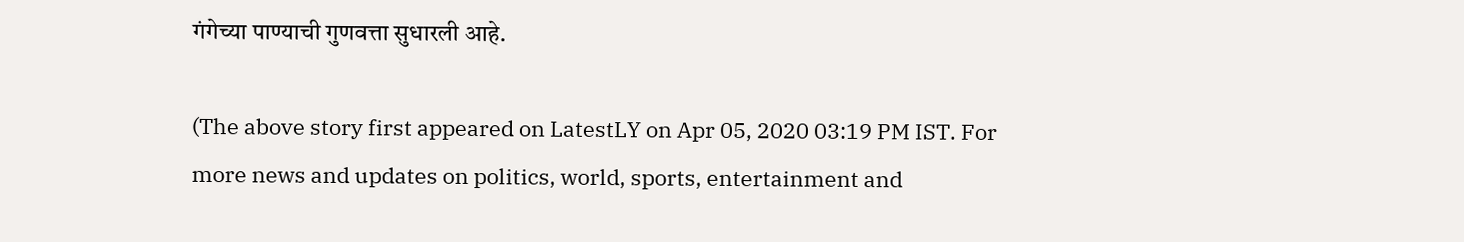गंगेच्या पाण्याची गुणवत्ता सुधारली आहे.

(The above story first appeared on LatestLY on Apr 05, 2020 03:19 PM IST. For more news and updates on politics, world, sports, entertainment and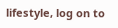lifestyle, log on to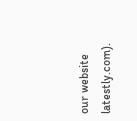our website latestly.com).